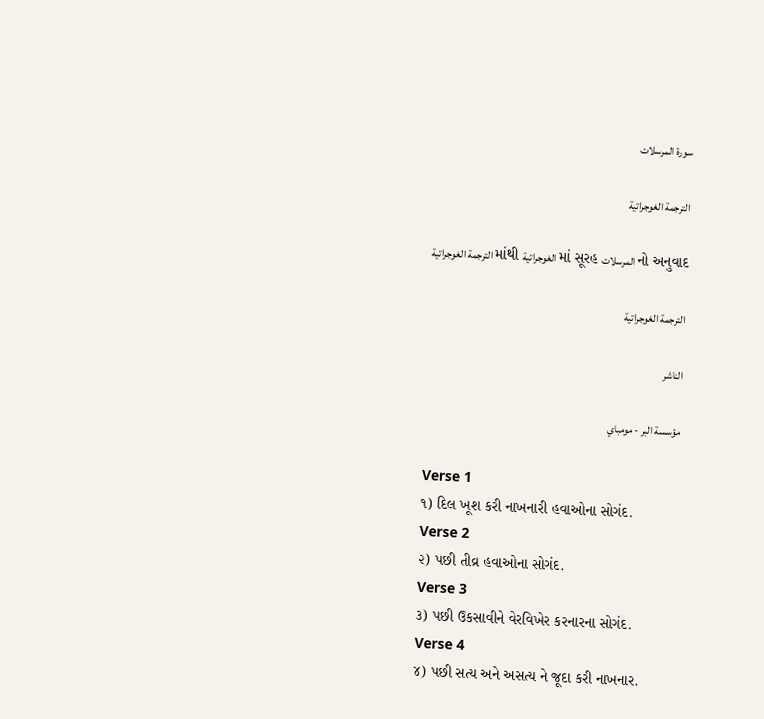سورة المرسلات

الترجمة الغوجراتية

الترجمة الغوجراتية માંથી الغوجراتية માં સૂરહ المرسلات નો અનુવાદ

الترجمة الغوجراتية

الناشر

مؤسسة البر - مومباي

Verse 1
૧) દિલ ખૂશ કરી નાખનારી હવાઓના સોગંદ.
Verse 2
૨) પછી તીવ્ર હવાઓના સોગંદ.
Verse 3
૩) પછી ઉકસાવીને વેરવિખેર કરનારના સોગંદ.
Verse 4
૪) પછી સત્ય અને અસત્ય ને જૂદા કરી નાખનાર.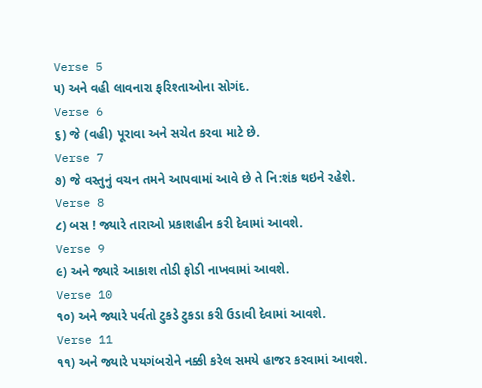Verse 5
૫) અને વહી લાવનારા ફરિશ્તાઓના સોગંદ.
Verse 6
૬) જે (વહી) પૂરાવા અને સચેત કરવા માટે છે.
Verse 7
૭) જે વસ્તુનું વચન તમને આપવામાં આવે છે તે નિ:શંક થઇને રહેશે.
Verse 8
૮) બસ ! જ્યારે તારાઓ પ્રકાશહીન કરી દેવામાં આવશે.
Verse 9
૯) અને જ્યારે આકાશ તોડી ફોડી નાખવામાં આવશે.
Verse 10
૧૦) અને જ્યારે પર્વતો ટુકડે ટુકડા કરી ઉડાવી દેવામાં આવશે.
Verse 11
૧૧) અને જ્યારે પયગંબરોને નક્કી કરેલ સમયે હાજર કરવામાં આવશે.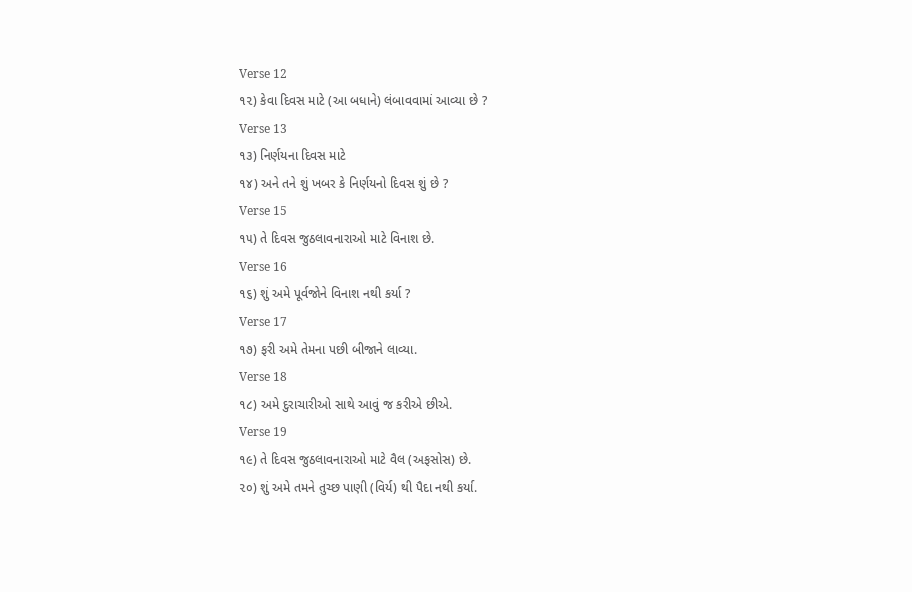Verse 12
૧૨) કેવા દિવસ માટે (આ બધાને) લંબાવવામાં આવ્યા છે ?
Verse 13
૧૩) નિર્ણયના દિવસ માટે
૧૪) અને તને શું ખબર કે નિર્ણયનો દિવસ શું છે ?
Verse 15
૧૫) તે દિવસ જુઠલાવનારાઓ માટે વિનાશ છે.
Verse 16
૧૬) શું અમે પૂર્વજોને વિનાશ નથી કર્યા ?
Verse 17
૧૭) ફરી અમે તેમના પછી બીજાને લાવ્યા.
Verse 18
૧૮) અમે દુરાચારીઓ સાથે આવું જ કરીએ છીએ.
Verse 19
૧૯) તે દિવસ જુઠલાવનારાઓ માટે વૈલ (અફસોસ) છે.
૨૦) શું અમે તમને તુચ્છ પાણી (વિર્ય) થી પૈદા નથી કર્યા.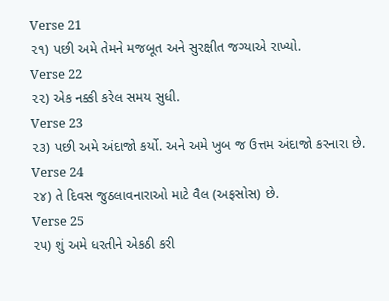Verse 21
૨૧) પછી અમે તેમને મજબૂત અને સુરક્ષીત જગ્યાએ રાખ્યો.
Verse 22
૨૨) એક નક્કી કરેલ સમય સુધી.
Verse 23
૨૩) પછી અમે અંદાજો કર્યો. અને અમે ખુબ જ ઉત્તમ અંદાજો કરનારા છે.
Verse 24
૨૪) તે દિવસ જુઠલાવનારાઓ માટે વૈલ (અફસોસ) છે.
Verse 25
૨૫) શું અમે ધરતીને એકઠી કરી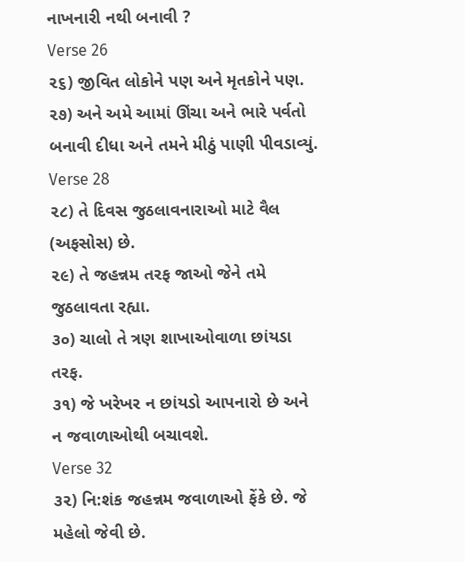નાખનારી નથી બનાવી ?
Verse 26
૨૬) જીવિત લોકોને પણ અને મૃતકોને પણ.
૨૭) અને અમે આમાં ઊંચા અને ભારે પર્વતો બનાવી દીધા અને તમને મીઠું પાણી પીવડાવ્યું.
Verse 28
૨૮) તે દિવસ જુઠલાવનારાઓ માટે વૈલ (અફસોસ) છે.
૨૯) તે જહન્નમ તરફ જાઓ જેને તમે જુઠલાવતા રહ્યા.
૩૦) ચાલો તે ત્રણ શાખાઓવાળા છાંયડા તરફ.
૩૧) જે ખરેખર ન છાંયડો આપનારો છે અને ન જવાળાઓથી બચાવશે.
Verse 32
૩૨) નિ:શંક જહન્નમ જવાળાઓ ફેંકે છે. જે મહેલો જેવી છે.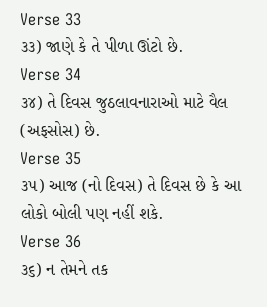Verse 33
૩૩) જાણે કે તે પીળા ઊંટો છે.
Verse 34
૩૪) તે દિવસ જુઠલાવનારાઓ માટે વૈલ (અફસોસ) છે.
Verse 35
૩૫) આજ (નો દિવસ) તે દિવસ છે કે આ લોકો બોલી પણ નહીં શકે.
Verse 36
૩૬) ન તેમને તક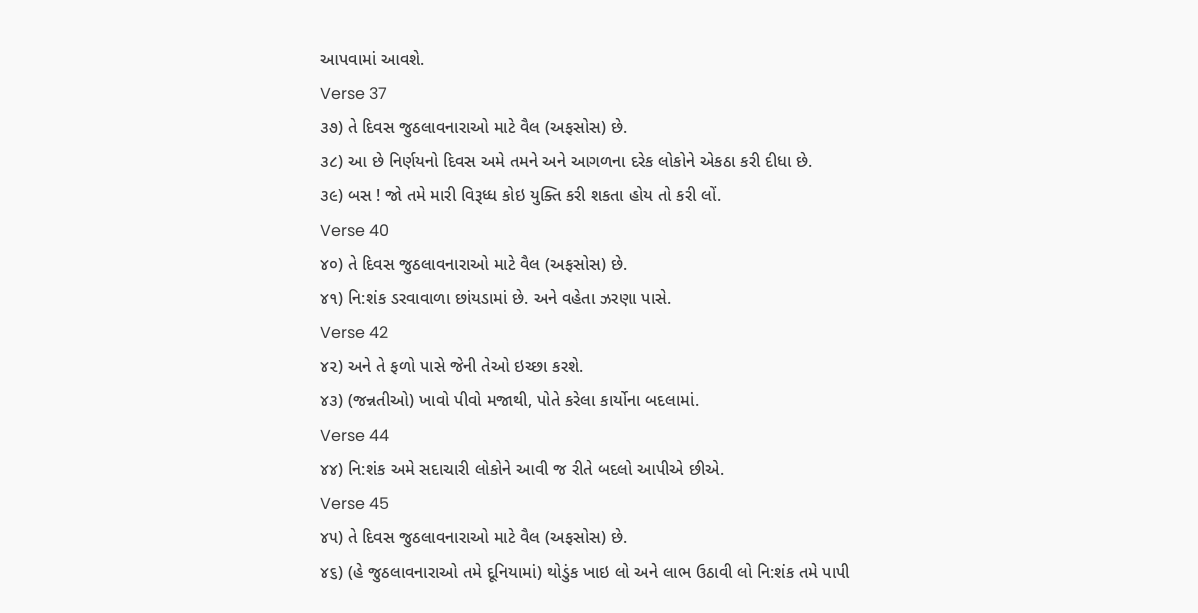આપવામાં આવશે.
Verse 37
૩૭) તે દિવસ જુઠલાવનારાઓ માટે વૈલ (અફસોસ) છે.
૩૮) આ છે નિર્ણયનો દિવસ અમે તમને અને આગળના દરેક લોકોને એકઠા કરી દીધા છે.
૩૯) બસ ! જો તમે મારી વિરૂધ્ધ કોઇ યુક્તિ કરી શકતા હોય તો કરી લોં.
Verse 40
૪૦) તે દિવસ જુઠલાવનારાઓ માટે વૈલ (અફસોસ) છે.
૪૧) નિ:શંક ડરવાવાળા છાંયડામાં છે. અને વહેતા ઝરણા પાસે.
Verse 42
૪૨) અને તે ફળો પાસે જેની તેઓ ઇચ્છા કરશે.
૪૩) (જન્નતીઓ) ખાવો પીવો મજાથી, પોતે કરેલા કાર્યોના બદલામાં.
Verse 44
૪૪) નિ:શંક અમે સદાચારી લોકોને આવી જ રીતે બદલો આપીએ છીએ.
Verse 45
૪૫) તે દિવસ જુઠલાવનારાઓ માટે વૈલ (અફસોસ) છે.
૪૬) (હે જુઠલાવનારાઓ તમે દૂનિયામાં) થોડુંક ખાઇ લો અને લાભ ઉઠાવી લો નિ:શંક તમે પાપી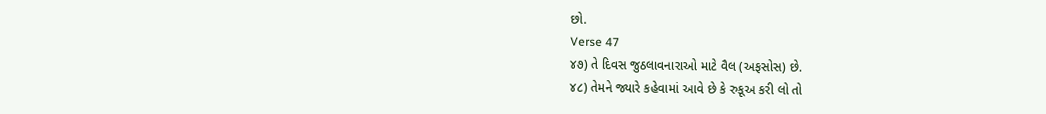છો.
Verse 47
૪૭) તે દિવસ જુઠલાવનારાઓ માટે વૈલ (અફસોસ) છે.
૪૮) તેમને જ્યારે કહેવામાં આવે છે કે રુકૂઅ કરી લો તો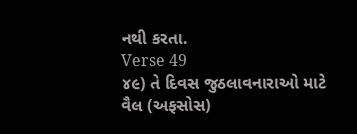નથી કરતા.
Verse 49
૪૯) તે દિવસ જુઠલાવનારાઓ માટે વૈલ (અફસોસ)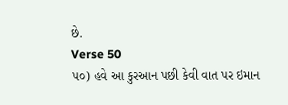છે.
Verse 50
૫૦) હવે આ કુરઆન પછી કેવી વાત પર ઇમાન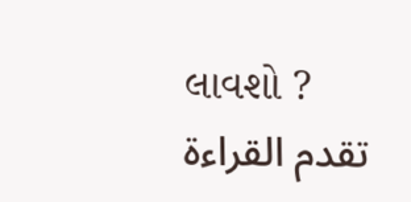લાવશો ?
تقدم القراءة